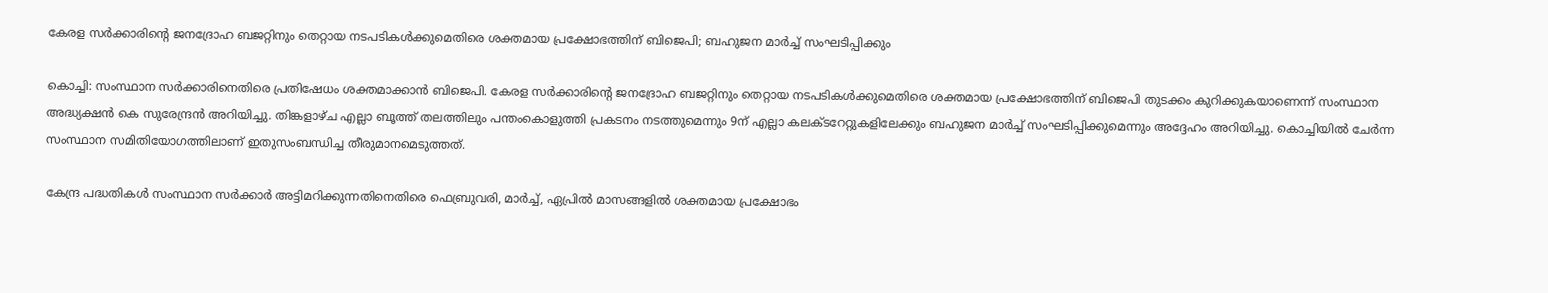കേരള സർക്കാരിന്റെ ജനദ്രോഹ ബജറ്റിനും തെറ്റായ നടപടികൾക്കുമെതിരെ ശക്തമായ പ്രക്ഷോഭത്തിന് ബിജെപി; ബഹുജന മാർച്ച് സംഘടിപ്പിക്കും

കൊച്ചി: സംസ്ഥാന സർക്കാരിനെതിരെ പ്രതിഷേധം ശക്തമാക്കാൻ ബിജെപി. കേരള സർക്കാരിന്റെ ജനദ്രോഹ ബജറ്റിനും തെറ്റായ നടപടികൾക്കുമെതിരെ ശക്തമായ പ്രക്ഷോഭത്തിന് ബിജെപി തുടക്കം കുറിക്കുകയാണെന്ന് സംസ്ഥാന അദ്ധ്യക്ഷൻ കെ സുരേന്ദ്രൻ അറിയിച്ചു. തിങ്കളാഴ്ച എല്ലാ ബൂത്ത് തലത്തിലും പന്തംകൊളുത്തി പ്രകടനം നടത്തുമെന്നും 9ന് എല്ലാ കലക്ടറേറ്റുകളിലേക്കും ബഹുജന മാർച്ച് സംഘടിപ്പിക്കുമെന്നും അദ്ദേഹം അറിയിച്ചു. കൊച്ചിയിൽ ചേർന്ന സംസ്ഥാന സമിതിയോഗത്തിലാണ് ഇതുസംബന്ധിച്ച തീരുമാനമെടുത്തത്.

കേന്ദ്ര പദ്ധതികൾ സംസ്ഥാന സർക്കാർ അട്ടിമറിക്കുന്നതിനെതിരെ ഫെബ്രുവരി, മാർച്ച്, ഏപ്രിൽ മാസങ്ങളിൽ ശക്തമായ പ്രക്ഷോഭം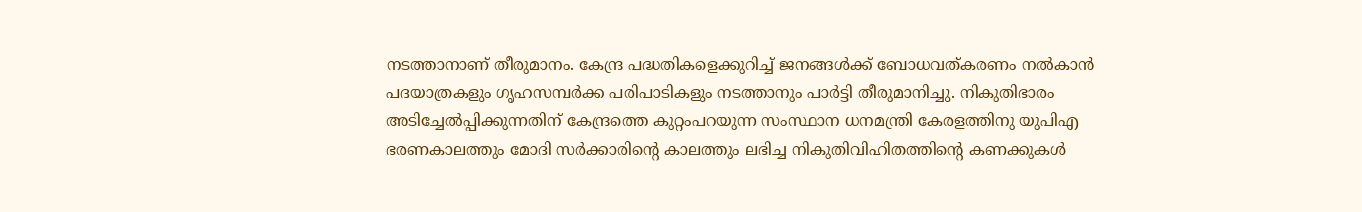നടത്താനാണ് തീരുമാനം. കേന്ദ്ര പദ്ധതികളെക്കുറിച്ച് ജനങ്ങൾക്ക് ബോധവത്കരണം നൽകാൻ പദയാത്രകളും ഗൃഹസമ്പർക്ക പരിപാടികളും നടത്താനും പാർട്ടി തീരുമാനിച്ചു. നികുതിഭാരം അടിച്ചേൽപ്പിക്കുന്നതിന് കേന്ദ്രത്തെ കുറ്റംപറയുന്ന സംസ്ഥാന ധനമന്ത്രി കേരളത്തിനു യുപിഎ ഭരണകാലത്തും മോദി സർക്കാരിന്റെ കാലത്തും ലഭിച്ച നികുതിവിഹിതത്തിന്റെ കണക്കുകൾ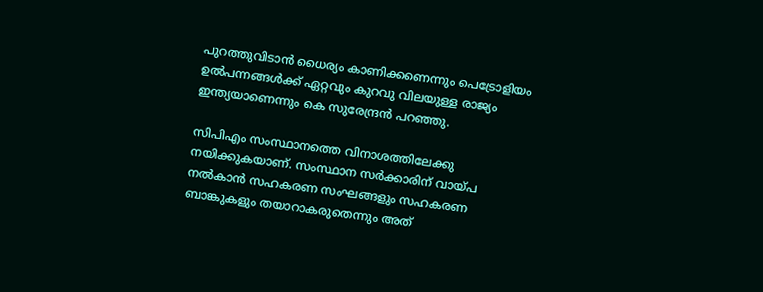പുറത്തുവിടാൻ ധൈര്യം കാണിക്കണെന്നും പെട്രോളിയം ഉൽപന്നങ്ങൾക്ക് ഏറ്റവും കുറവു വിലയുള്ള രാജ്യം ഇന്ത്യയാണെന്നും കെ സുരേന്ദ്രൻ പറഞ്ഞു.

സിപിഎം സംസ്ഥാനത്തെ വിനാശത്തിലേക്കു നയിക്കുകയാണ്. സംസ്ഥാന സർക്കാരിന് വായ്പ നൽകാൻ സഹകരണ സംഘങ്ങളും സഹകരണ ബാങ്കുകളും തയാറാകരുതെന്നും അത്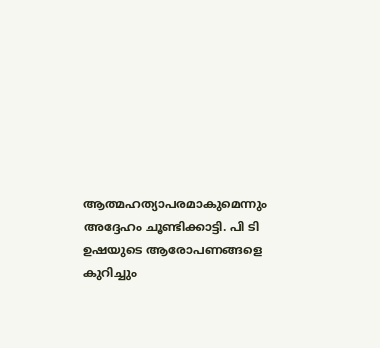ആത്മഹത്യാപരമാകുമെന്നും അദ്ദേഹം ചൂണ്ടിക്കാട്ടി. പി ടി ഉഷയുടെ ആരോപണങ്ങളെ കുറിച്ചും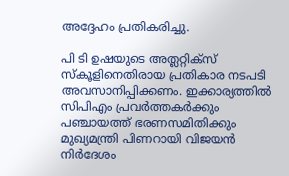അദ്ദേഹം പ്രതികരിച്ചു.

പി ടി ഉഷയുടെ അത്ലറ്റിക്‌സ് സ്‌കൂളിനെതിരായ പ്രതികാര നടപടി അവസാനിപ്പിക്കണം. ഇക്കാര്യത്തിൽ സിപിഎം പ്രവർത്തകർക്കും പഞ്ചായത്ത് ഭരണസമിതിക്കും മുഖ്യമന്ത്രി പിണറായി വിജയൻ നിർദേശം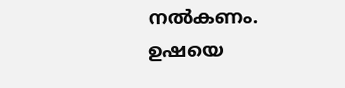നൽകണം. ഉഷയെ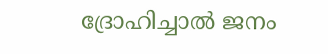ദ്രോഹിച്ചാൽ ജനം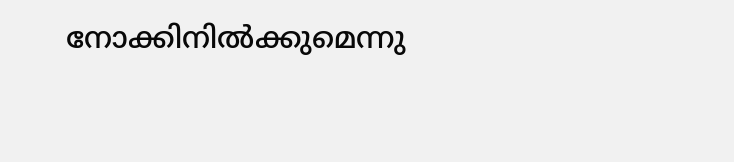നോക്കിനിൽക്കുമെന്നു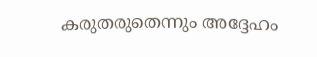കരുതരുതെന്നും അദ്ദേഹം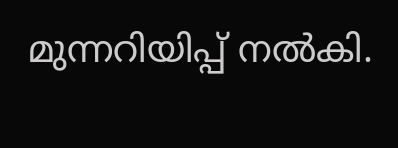മുന്നറിയിപ്പ് നൽകി.